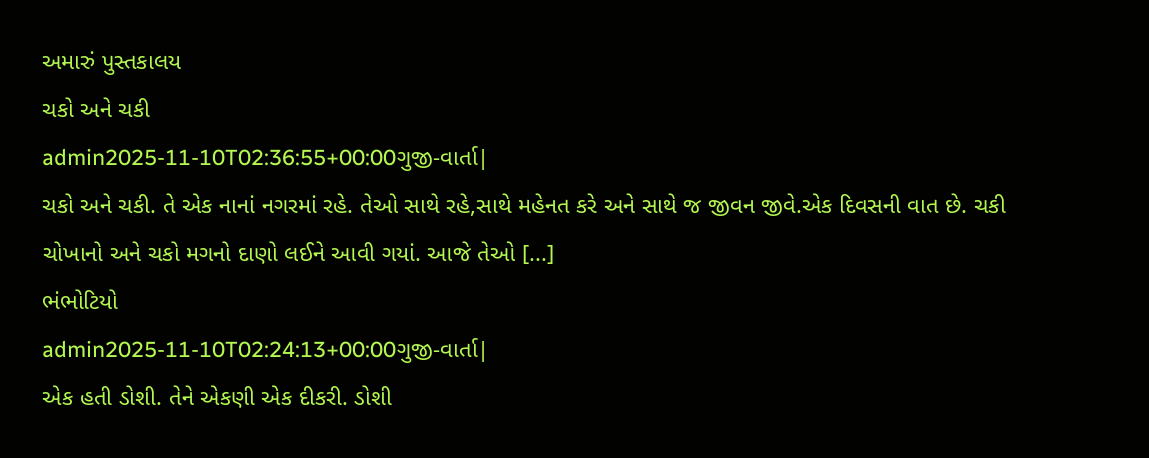અમારું પુસ્તકાલય
ચકો અને ચકી
admin2025-11-10T02:36:55+00:00ગુજી-વાર્તા|
ચકો અને ચકી. તે એક નાનાં નગરમાં રહે. તેઓ સાથે રહે,સાથે મહેનત કરે અને સાથે જ જીવન જીવે.એક દિવસની વાત છે. ચકી ચોખાનો અને ચકો મગનો દાણો લઈને આવી ગયાં. આજે તેઓ [...]
ભંભોટિયો
admin2025-11-10T02:24:13+00:00ગુજી-વાર્તા|
એક હતી ડોશી. તેને એકણી એક દીકરી. ડોશી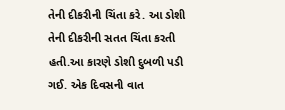તેની દીકરીની ચિંતા કરે. આ ડોશી તેની દીકરીની સતત ચિંતા કરતી હતી.આ કારણે ડોશી દુબળી પડી ગઈ. એક દિવસની વાત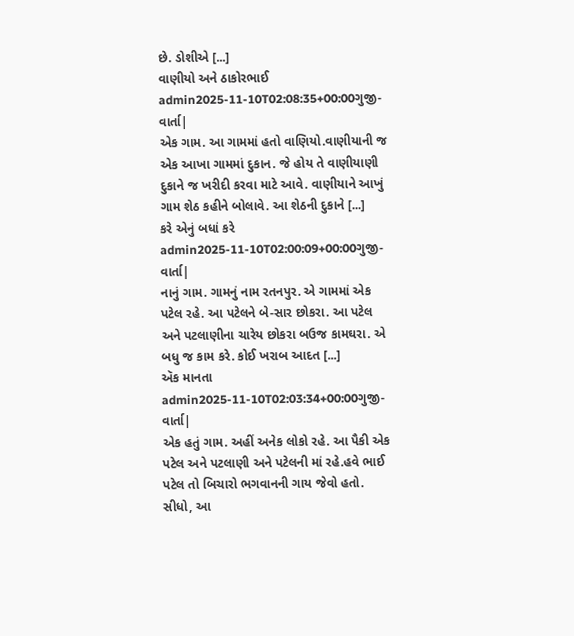છે. ડોશીએ [...]
વાણીયો અને ઠાકોરભાઈ
admin2025-11-10T02:08:35+00:00ગુજી-વાર્તા|
એક ગામ. આ ગામમાં હતો વાણિયો.વાણીયાની જ એક આખા ગામમાં દુકાન. જે હોય તે વાણીયાણી દુકાને જ ખરીદી કરવા માટે આવે. વાણીયાને આખું ગામ શેઠ કહીને બોલાવે. આ શેઠની દુકાને [...]
કરે એનું બધાં કરે
admin2025-11-10T02:00:09+00:00ગુજી-વાર્તા|
નાનું ગામ. ગામનું નામ રતનપુર. એ ગામમાં એક પટેલ રહે. આ પટેલને બે-સાર છોકરા. આ પટેલ અને પટલાણીના ચારેય છોકરા બઉજ કામઘરા. એ બધુ જ કામ કરે. કોઈ ખરાબ આદત [...]
ઍક માનતા
admin2025-11-10T02:03:34+00:00ગુજી-વાર્તા|
એક હતું ગામ. અહીં અનેક લોકો રહે. આ પૈકી એક પટેલ અને પટલાણી અને પટેલની માં રહે.હવે ભાઈ પટેલ તો બિચારો ભગવાનની ગાય જેવો હતો. સીધો, આ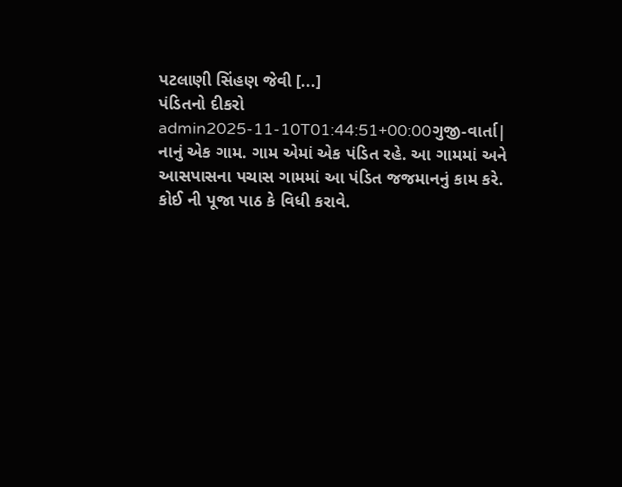પટલાણી સિંહણ જેવી [...]
પંડિતનો દીકરો
admin2025-11-10T01:44:51+00:00ગુજી-વાર્તા|
નાનું એક ગામ. ગામ એમાં એક પંડિત રહે. આ ગામમાં અને આસપાસના પચાસ ગામમાં આ પંડિત જજમાનનું કામ કરે. કોઈ ની પૂજા પાઠ કે વિધી કરાવે.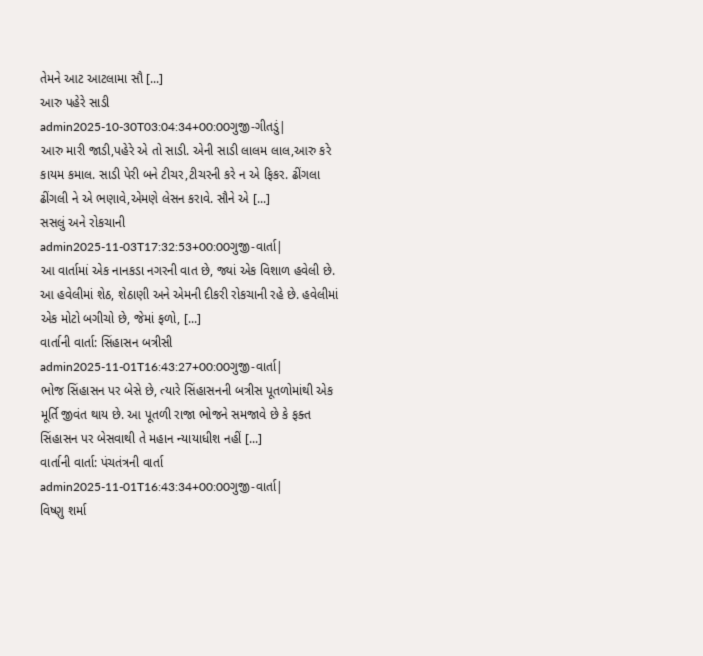તેમને આટ આટલામા સૌ [...]
આરુ પહેરે સાડી
admin2025-10-30T03:04:34+00:00ગુજી-ગીતડું|
આરુ મારી જાડી,પહેરે એ તો સાડી. એની સાડી લાલમ લાલ,આરુ કરે કાયમ કમાલ. સાડી પેરી બને ટીચર,ટીચરની કરે ન એ ફિકર. ઢીંગલા ઢીંગલી ને એ ભણાવે,એમણે લેસન કરાવે. સૌને એ [...]
સસલું અને રોકચાની
admin2025-11-03T17:32:53+00:00ગુજી-વાર્તા|
આ વાર્તામાં એક નાનકડા નગરની વાત છે, જ્યાં એક વિશાળ હવેલી છે. આ હવેલીમાં શેઠ, શેઠાણી અને એમની દીકરી રોકચાની રહે છે. હવેલીમાં એક મોટો બગીચો છે, જેમાં ફળો, [...]
વાર્તાની વાર્તા: સિંહાસન બત્રીસી
admin2025-11-01T16:43:27+00:00ગુજી-વાર્તા|
ભોજ સિંહાસન પર બેસે છે, ત્યારે સિંહાસનની બત્રીસ પૂતળોમાંથી એક મૂર્તિ જીવંત થાય છે. આ પૂતળી રાજા ભોજને સમજાવે છે કે ફક્ત સિંહાસન પર બેસવાથી તે મહાન ન્યાયાધીશ નહીં [...]
વાર્તાની વાર્તા: પંચતંત્રની વાર્તા
admin2025-11-01T16:43:34+00:00ગુજી-વાર્તા|
વિષ્ણુ શર્મા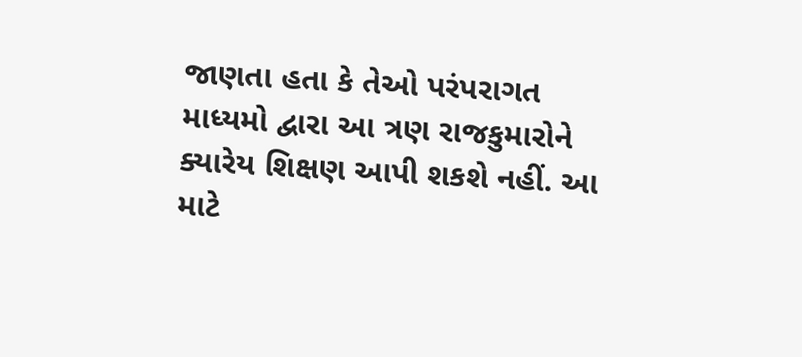જાણતા હતા કે તેઓ પરંપરાગત માધ્યમો દ્વારા આ ત્રણ રાજકુમારોને ક્યારેય શિક્ષણ આપી શકશે નહીં. આ માટે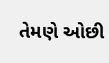તેમણે ઓછી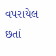વપરાયેલ છતાં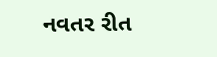નવતર રીત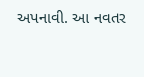અપનાવી. આ નવતર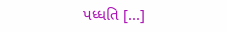પધ્ધતિ [...]